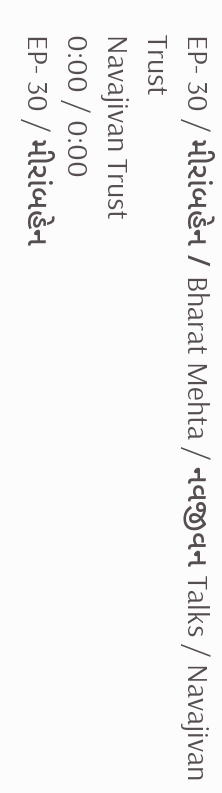EP- 30 / મીરાંબહેન / Bharat Mehta / નવજીવન Talks / Navajivan Trust
Navajivan Trust
0:00 / 0:00
EP- 30 / મીરાંબહેન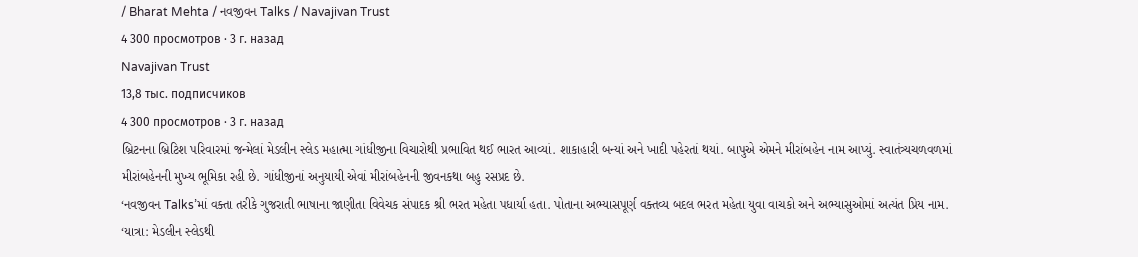/ Bharat Mehta / નવજીવન Talks / Navajivan Trust
4 300 просмотров · 3 г. назад
Navajivan Trust
13,8 тыс. подписчиков
4 300 просмотров · 3 г. назад
બ્રિટનના બ્રિટિશ પરિવારમાં જન્મેલાં મેડલીન સ્લેડ મહાત્મા ગાંધીજીના વિચારોથી પ્રભાવિત થઈ ભારત આવ્યાં. શાકાહારી બન્યાં અને ખાદી પહેરતાં થયાં. બાપુએ એમને મીરાંબહેન નામ આપ્યું. સ્વાતંત્ર્યચળવળમાં મીરાંબહેનની મુખ્ય ભૂમિકા રહી છે. ગાંધીજીનાં અનુયાયી એવાં મીરાંબહેનની જીવનકથા બહુ રસપ્રદ છે.
‘નવજીવન Talks’માં વક્તા તરીકે ગુજરાતી ભાષાના જાણીતા વિવેચક સંપાદક શ્રી ભરત મહેતા પધાર્યા હતા. પોતાના અભ્યાસપૂર્ણ વક્તવ્ય બદલ ભરત મહેતા યુવા વાચકો અને અભ્યાસુઓમાં અત્યંત પ્રિય નામ.
‘યાત્રા: મેડલીન સ્લેડથી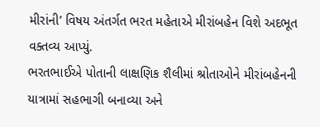મીરાંની’ વિષય અંતર્ગત ભરત મહેતાએ મીરાંબહેન વિશે અદભૂત વક્તવ્ય આપ્યું.
ભરતભાઈએ પોતાની લાક્ષણિક શૈલીમાં શ્રોતાઓને મીરાંબહેનની યાત્રામાં સહભાગી બનાવ્યા અને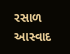રસાળ આસ્વાદ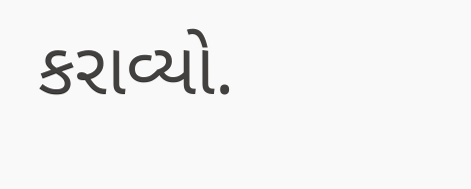કરાવ્યો.